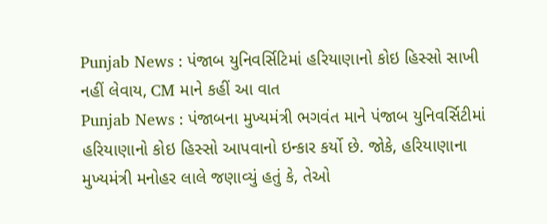Punjab News : પંજાબ યુનિવર્સિટિમાં હરિયાણાનો કોઇ હિસ્સો સાખી નહીં લેવાય, CM માને કહીં આ વાત
Punjab News : પંજાબના મુખ્યમંત્રી ભગવંત માને પંજાબ યુનિવર્સિટીમાં હરિયાણાનો કોઇ હિસ્સો આપવાનો ઇન્કાર કર્યો છે. જોકે, હરિયાણાના મુખ્યમંત્રી મનોહર લાલે જણાવ્યું હતું કે, તેઓ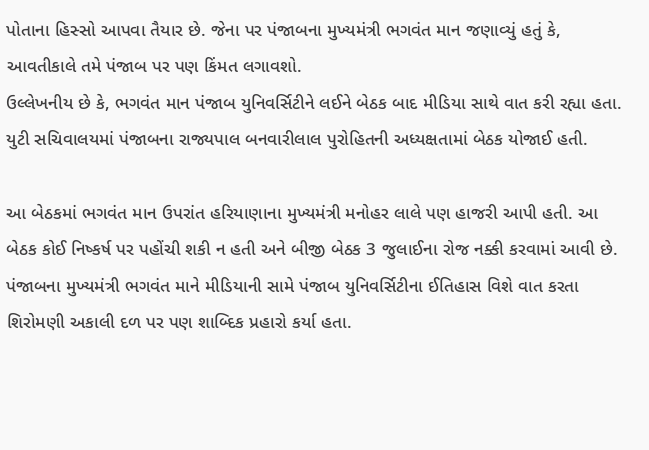પોતાના હિસ્સો આપવા તૈયાર છે. જેના પર પંજાબના મુખ્યમંત્રી ભગવંત માન જણાવ્યું હતું કે, આવતીકાલે તમે પંજાબ પર પણ કિંમત લગાવશો.
ઉલ્લેખનીય છે કે, ભગવંત માન પંજાબ યુનિવર્સિટીને લઈને બેઠક બાદ મીડિયા સાથે વાત કરી રહ્યા હતા. યુટી સચિવાલયમાં પંજાબના રાજ્યપાલ બનવારીલાલ પુરોહિતની અધ્યક્ષતામાં બેઠક યોજાઈ હતી.

આ બેઠકમાં ભગવંત માન ઉપરાંત હરિયાણાના મુખ્યમંત્રી મનોહર લાલે પણ હાજરી આપી હતી. આ બેઠક કોઈ નિષ્કર્ષ પર પહોંચી શકી ન હતી અને બીજી બેઠક 3 જુલાઈના રોજ નક્કી કરવામાં આવી છે.
પંજાબના મુખ્યમંત્રી ભગવંત માને મીડિયાની સામે પંજાબ યુનિવર્સિટીના ઈતિહાસ વિશે વાત કરતા શિરોમણી અકાલી દળ પર પણ શાબ્દિક પ્રહારો કર્યા હતા.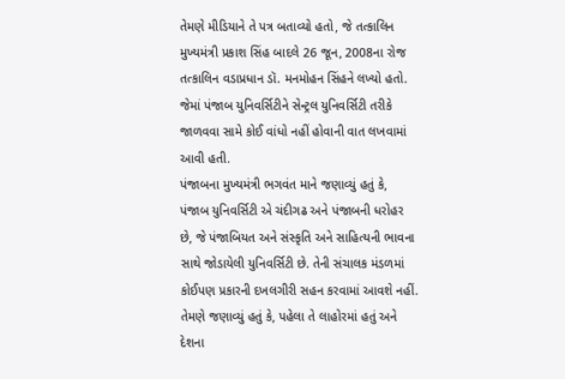તેમણે મીડિયાને તે પત્ર બતાવ્યો હતો, જે તત્કાલિન મુખ્યમંત્રી પ્રકાશ સિંહ બાદલે 26 જૂન, 2008ના રોજ તત્કાલિન વડાપ્રધાન ડૉ. મનમોહન સિંહને લખ્યો હતો. જેમાં પંજાબ યુનિવર્સિટીને સેન્ટ્રલ યુનિવર્સિટી તરીકે જાળવવા સામે કોઈ વાંધો નહીં હોવાની વાત લખવામાં આવી હતી.
પંજાબના મુખ્યમંત્રી ભગવંત માને જણાવ્યું હતું કે, પંજાબ યુનિવર્સિટી એ ચંદીગઢ અને પંજાબની ધરોહર છે, જે પંજાબિયત અને સંસ્કૃતિ અને સાહિત્યની ભાવના સાથે જોડાયેલી યુનિવર્સિટી છે. તેની સંચાલક મંડળમાં કોઈપણ પ્રકારની દખલગીરી સહન કરવામાં આવશે નહીં.
તેમણે જણાવ્યું હતું કે, પહેલા તે લાહોરમાં હતું અને દેશના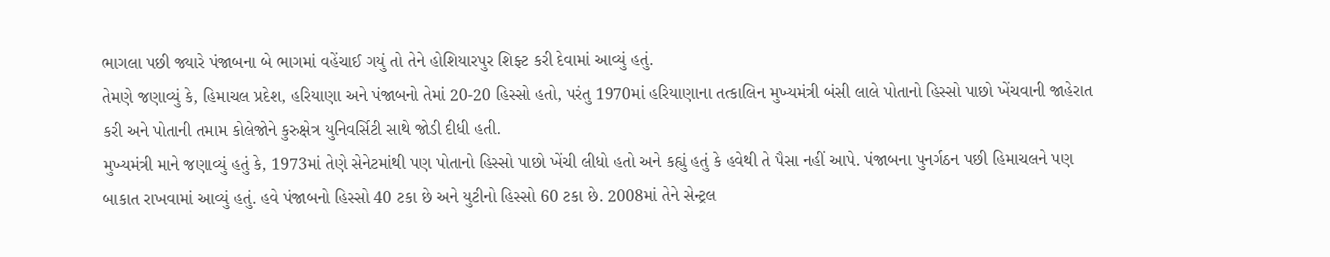ભાગલા પછી જ્યારે પંજાબના બે ભાગમાં વહેંચાઈ ગયું તો તેને હોશિયારપુર શિફ્ટ કરી દેવામાં આવ્યું હતું.
તેમણે જણાવ્યું કે, હિમાચલ પ્રદેશ, હરિયાણા અને પંજાબનો તેમાં 20-20 હિસ્સો હતો, પરંતુ 1970માં હરિયાણાના તત્કાલિન મુખ્યમંત્રી બંસી લાલે પોતાનો હિસ્સો પાછો ખેંચવાની જાહેરાત કરી અને પોતાની તમામ કોલેજોને કુરુક્ષેત્ર યુનિવર્સિટી સાથે જોડી દીધી હતી.
મુખ્યમંત્રી માને જણાવ્યું હતું કે, 1973માં તેણે સેનેટમાંથી પણ પોતાનો હિસ્સો પાછો ખેંચી લીધો હતો અને કહ્યું હતું કે હવેથી તે પૈસા નહીં આપે. પંજાબના પુનર્ગઠન પછી હિમાચલને પણ બાકાત રાખવામાં આવ્યું હતું. હવે પંજાબનો હિસ્સો 40 ટકા છે અને યુટીનો હિસ્સો 60 ટકા છે. 2008માં તેને સેન્ટ્રલ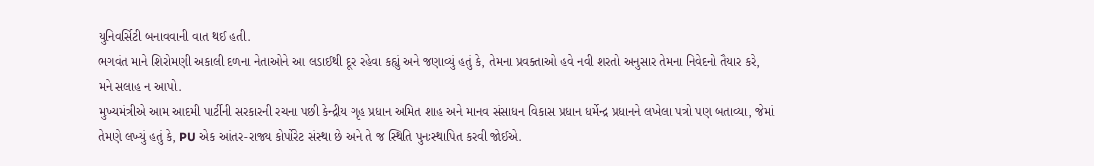યુનિવર્સિટી બનાવવાની વાત થઈ હતી.
ભગવંત માને શિરોમણી અકાલી દળના નેતાઓને આ લડાઈથી દૂર રહેવા કહ્યું અને જણાવ્યું હતું કે, તેમના પ્રવક્તાઓ હવે નવી શરતો અનુસાર તેમના નિવેદનો તૈયાર કરે, મને સલાહ ન આપો.
મુખ્યમંત્રીએ આમ આદમી પાર્ટીની સરકારની રચના પછી કેન્દ્રીય ગૃહ પ્રધાન અમિત શાહ અને માનવ સંસાધન વિકાસ પ્રધાન ધર્મેન્દ્ર પ્રધાનને લખેલા પત્રો પણ બતાવ્યા, જેમાં તેમણે લખ્યું હતું કે, PU એક આંતર-રાજ્ય કોર્પોરેટ સંસ્થા છે અને તે જ સ્થિતિ પુનઃસ્થાપિત કરવી જોઈએ.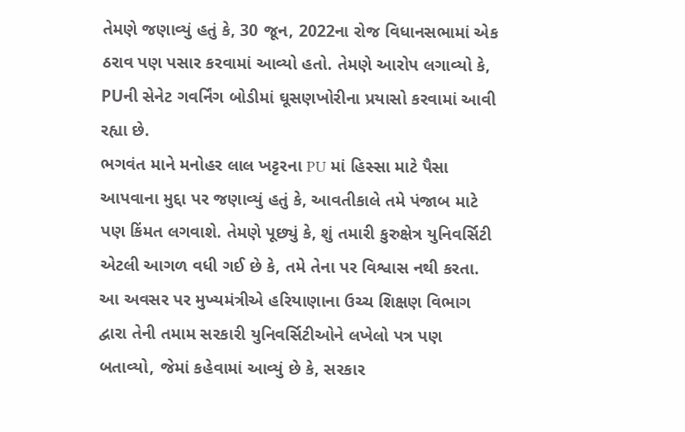તેમણે જણાવ્યું હતું કે, 30 જૂન, 2022ના રોજ વિધાનસભામાં એક ઠરાવ પણ પસાર કરવામાં આવ્યો હતો. તેમણે આરોપ લગાવ્યો કે, PUની સેનેટ ગવર્નિંગ બોડીમાં ઘૂસણખોરીના પ્રયાસો કરવામાં આવી રહ્યા છે.
ભગવંત માને મનોહર લાલ ખટ્ટરના PU માં હિસ્સા માટે પૈસા આપવાના મુદ્દા પર જણાવ્યું હતું કે, આવતીકાલે તમે પંજાબ માટે પણ કિંમત લગવાશે. તેમણે પૂછ્યું કે, શું તમારી કુરુક્ષેત્ર યુનિવર્સિટી એટલી આગળ વધી ગઈ છે કે, તમે તેના પર વિશ્વાસ નથી કરતા.
આ અવસર પર મુખ્યમંત્રીએ હરિયાણાના ઉચ્ચ શિક્ષણ વિભાગ દ્વારા તેની તમામ સરકારી યુનિવર્સિટીઓને લખેલો પત્ર પણ બતાવ્યો, જેમાં કહેવામાં આવ્યું છે કે, સરકાર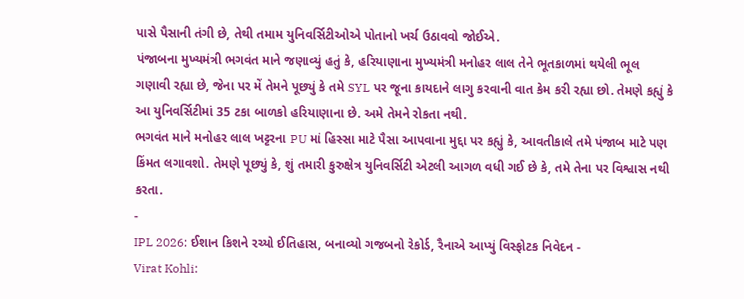પાસે પૈસાની તંગી છે, તેથી તમામ યુનિવર્સિટીઓએ પોતાનો ખર્ચ ઉઠાવવો જોઈએ.
પંજાબના મુખ્યમંત્રી ભગવંત માને જણાવ્યું હતું કે, હરિયાણાના મુખ્યમંત્રી મનોહર લાલ તેને ભૂતકાળમાં થયેલી ભૂલ ગણાવી રહ્યા છે, જેના પર મેં તેમને પૂછ્યું કે તમે SYL પર જૂના કાયદાને લાગુ કરવાની વાત કેમ કરી રહ્યા છો. તેમણે કહ્યું કે આ યુનિવર્સિટીમાં 35 ટકા બાળકો હરિયાણાના છે. અમે તેમને રોકતા નથી.
ભગવંત માને મનોહર લાલ ખટ્ટરના PU માં હિસ્સા માટે પૈસા આપવાના મુદ્દા પર કહ્યું કે, આવતીકાલે તમે પંજાબ માટે પણ કિંમત લગાવશો. તેમણે પૂછ્યું કે, શું તમારી કુરુક્ષેત્ર યુનિવર્સિટી એટલી આગળ વધી ગઈ છે કે, તમે તેના પર વિશ્વાસ નથી કરતા.
-
IPL 2026: ઈશાન કિશને રચ્યો ઈતિહાસ, બનાવ્યો ગજબનો રેકોર્ડ, રૈનાએ આપ્યું વિસ્ફોટક નિવેદન -
Virat Kohli: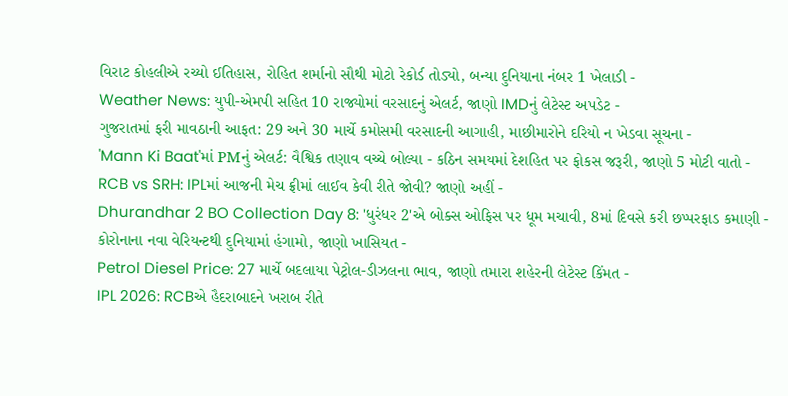વિરાટ કોહલીએ રચ્યો ઈતિહાસ, રોહિત શર્માનો સૌથી મોટો રેકોર્ડ તોડ્યો, બન્યા દુનિયાના નંબર 1 ખેલાડી -
Weather News: યુપી-એમપી સહિત 10 રાજ્યોમાં વરસાદનું એલર્ટ, જાણો IMDનું લેટેસ્ટ અપડેટ -
ગુજરાતમાં ફરી માવઠાની આફત: 29 અને 30 માર્ચે કમોસમી વરસાદની આગાહી, માછીમારોને દરિયો ન ખેડવા સૂચના -
'Mann Ki Baat'માં PMનું એલર્ટ: વૈશ્વિક તણાવ વચ્ચે બોલ્યા - કઠિન સમયમાં દેશહિત પર ફોકસ જરૂરી, જાણો 5 મોટી વાતો -
RCB vs SRH: IPLમાં આજની મેચ ફ્રીમાં લાઈવ કેવી રીતે જોવી? જાણો અહીં -
Dhurandhar 2 BO Collection Day 8: 'ધુરંધર 2'એ બોક્સ ઓફિસ પર ધૂમ મચાવી, 8માં દિવસે કરી છપ્પરફાડ કમાણી -
કોરોનાના નવા વેરિયન્ટથી દુનિયામાં હંગામો, જાણો ખાસિયત -
Petrol Diesel Price: 27 માર્ચે બદલાયા પેટ્રોલ-ડીઝલના ભાવ, જાણો તમારા શહેરની લેટેસ્ટ કિંમત -
IPL 2026: RCBએ હૈદરાબાદને ખરાબ રીતે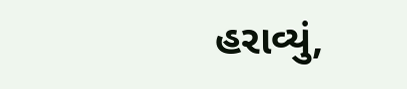હરાવ્યું,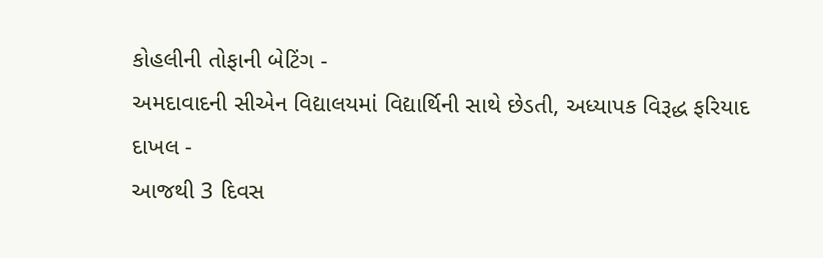કોહલીની તોફાની બેટિંગ -
અમદાવાદની સીએન વિદ્યાલયમાં વિદ્યાર્થિની સાથે છેડતી, અધ્યાપક વિરૂદ્ધ ફરિયાદ દાખલ -
આજથી 3 દિવસ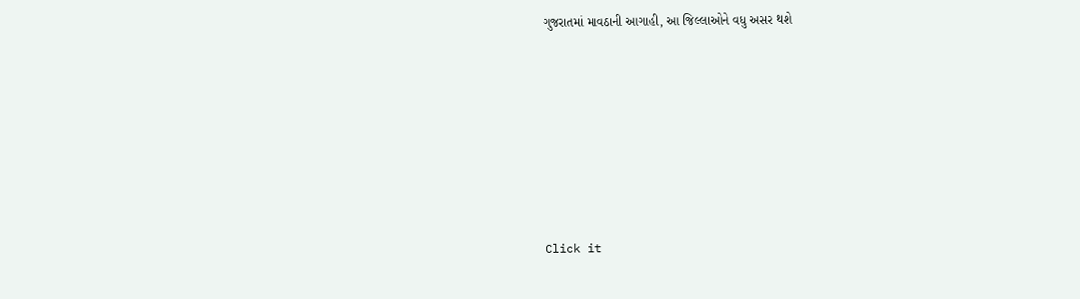ગુજરાતમાં માવઠાની આગાહી, આ જિલ્લાઓને વધુ અસર થશે








Click it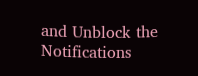and Unblock the Notifications